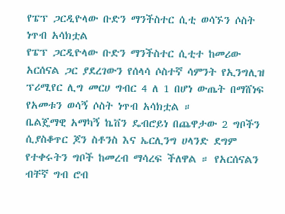የፔፕ ጋርዲዮላው ቡድን ማንችስተር ሲቲ ወሳኙን ሶስት ነጥብ አሳክቷል
የፔፕ ጋርዲዮላው ቡድን ማንችስተር ሲቲተ ከመሪው አርሰናል ጋር ያደረገውን የሰላሳ ሶስተኛ ሳምንት የኢንግሊዝ ፕሪሚየር ሊግ መርሀ ግብር 4 ለ 1 በሆነ ውጤት በማሸነፍ የአመቱን ወሳኝ ሶስት ነጥብ አሳክቷል ።
ቤልጄማዊ አማካኝ ኬቨን ዴብሮይነ በጨዋታው 2 ግቦችን ሲያስቆጥር ጆን ስቶንስ እና ኤርሊንግ ሀላንድ ደግም የተቀሩትን ግቦች ከመረብ ማሳረፍ ችለዋል ። የአርሰናልን ብቸኛ ግብ ሮብ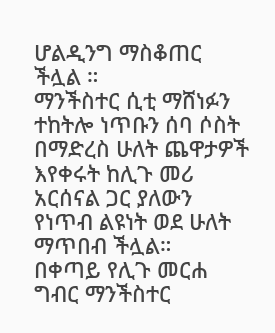ሆልዲንግ ማስቆጠር ችሏል ።
ማንችስተር ሲቲ ማሸነፉን ተከትሎ ነጥቡን ሰባ ሶስት በማድረስ ሁለት ጨዋታዎች እየቀሩት ከሊጉ መሪ አርሰናል ጋር ያለውን የነጥብ ልዩነት ወደ ሁለት ማጥበብ ችሏል።
በቀጣይ የሊጉ መርሐ ግብር ማንችስተር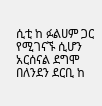ሲቲ ከ ፉልሀም ጋር የሚገናኙ ሲሆን አርሰናል ደግሞ በለንደን ደርቢ ከ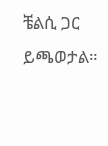ቼልሲ ጋር ይጫወታል።